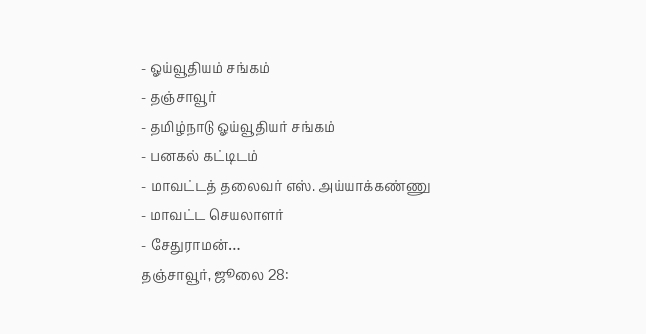- ஓய்வூதியம் சங்கம்
- தஞ்சாவூர்
- தமிழ்நாடு ஓய்வூதியர் சங்கம்
- பனகல் கட்டிடம்
- மாவட்டத் தலைவர் எஸ். அய்யாக்கண்ணு
- மாவட்ட செயலாளர்
- சேதுராமன்…
தஞ்சாவூர், ஜூலை 28: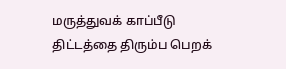மருத்துவக் காப்பீடு திட்டத்தை திரும்ப பெறக்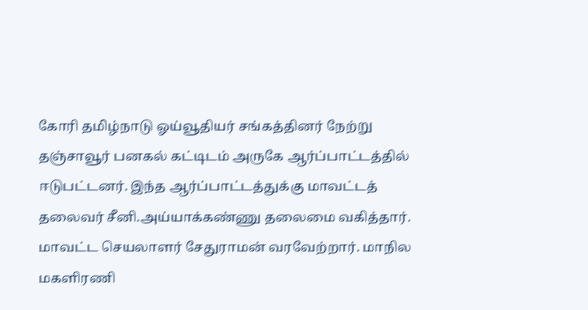கோரி தமிழ்நாடு ஓய்வூதியர் சங்கத்தினர் நேற்று தஞ்சாவூர் பனகல் கட்டிடம் அருகே ஆர்ப்பாட்டத்தில் ஈடுபட்டனர். இந்த ஆர்ப்பாட்டத்துக்கு மாவட்டத் தலைவர் சீனி.அய்யாக்கண்ணு தலைமை வகித்தார். மாவட்ட செயலாளர் சேதுராமன் வரவேற்றார். மாநில மகளிரணி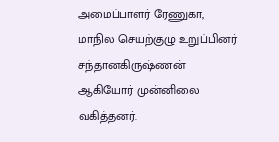அமைப்பாளர் ரேணுகா, மாநில செயற்குழு உறுப்பினர் சந்தானகிருஷ்ணன் ஆகியோர் முன்னிலை வகித்தனர்.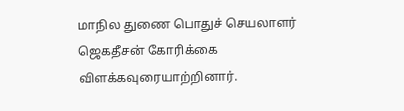மாநில துணை பொதுச் செயலாளர் ஜெகதீசன் கோரிக்கை விளக்கவுரையாற்றினார்.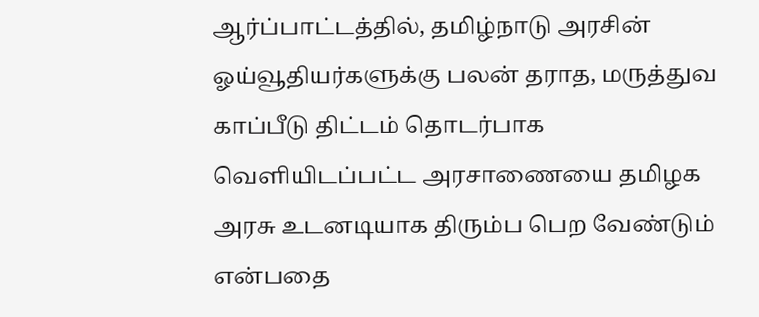ஆர்ப்பாட்டத்தில், தமிழ்நாடு அரசின் ஓய்வூதியர்களுக்கு பலன் தராத, மருத்துவ காப்பீடு திட்டம் தொடர்பாக வெளியிடப்பட்ட அரசாணையை தமிழக அரசு உடனடியாக திரும்ப பெற வேண்டும் என்பதை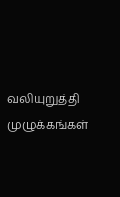வலியுறுத்தி முழுக்கங்கள்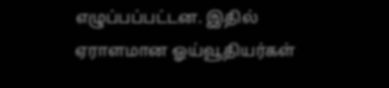எழுப்பப்பட்டன. இதில் ஏராளமான ஓய்வூதியர்கள்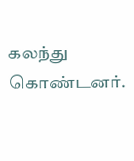கலந்து கொண்டனர்.